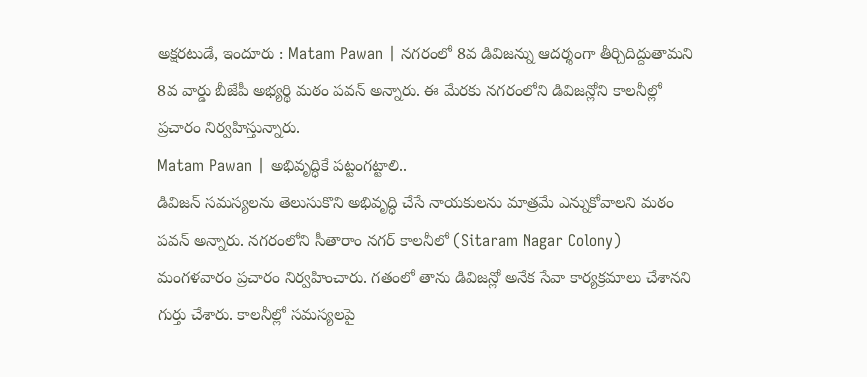అక్షరటుడే, ఇందూరు : Matam Pawan | నగరంలో 8వ డివిజన్ను ఆదర్శంగా తీర్చిదిద్దుతామని 8వ వార్డు బీజేపీ అభ్యర్థి మఠం పవన్ అన్నారు. ఈ మేరకు నగరంలోని డివిజన్లోని కాలనీల్లో ప్రచారం నిర్వహిస్తున్నారు.
Matam Pawan | అభివృద్ధికే పట్టంగట్టాలి..
డివిజన్ సమస్యలను తెలుసుకొని అభివృద్ధి చేసే నాయకులను మాత్రమే ఎన్నుకోవాలని మఠం పవన్ అన్నారు. నగరంలోని సీతారాం నగర్ కాలనీలో (Sitaram Nagar Colony) మంగళవారం ప్రచారం నిర్వహించారు. గతంలో తాను డివిజన్లో అనేక సేవా కార్యక్రమాలు చేశానని గుర్తు చేశారు. కాలనీల్లో సమస్యలపై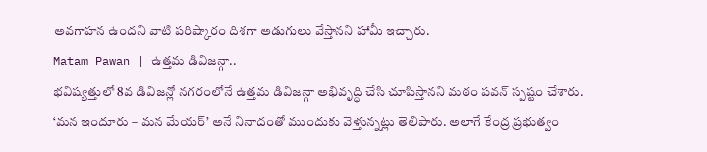అవగాహన ఉందని వాటి పరిష్కారం దిశగా అడుగులు వేస్తానని హామీ ఇచ్చారు.
Matam Pawan | ఉత్తమ డివిజన్గా..
భవిష్యత్తులో 8వ డివిజన్లో నగరంలోనే ఉత్తమ డివిజన్గా అభివృద్ధి చేసి చూపిస్తానని మఠం పవన్ స్పష్టం చేశారు. ‘మన ఇందూరు – మన మేయర్’ అనే నినాదంతో ముందుకు వెళ్తున్నట్లు తెలిపారు. అలాగే కేంద్ర ప్రభుత్వం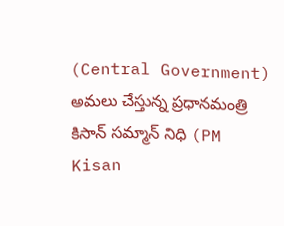(Central Government) అమలు చేస్తున్న ప్రధానమంత్రి కిసాన్ సమ్మాన్ నిధి (PM Kisan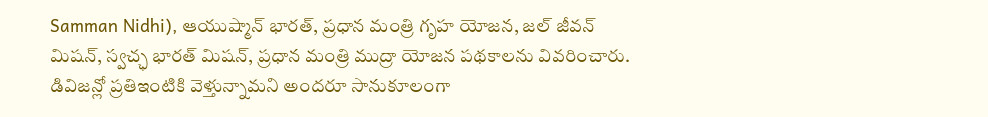Samman Nidhi), ఆయుష్మాన్ భారత్, ప్రధాన మంత్రి గృహ యోజన, జల్ జీవన్ మిషన్, స్వచ్ఛ భారత్ మిషన్, ప్రధాన మంత్రి ముద్రా యోజన పథకాలను వివరించారు. డివిజన్లో ప్రతిఇంటికి వెళ్తున్నామని అందరూ సానుకూలంగా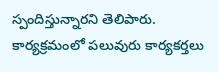స్పందిస్తున్నారని తెలిపారు. కార్యక్రమంలో పలువురు కార్యకర్తలు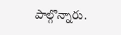పాల్గొన్నారు.